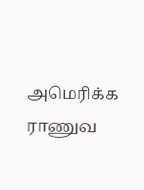அமெரிக்க ராணுவ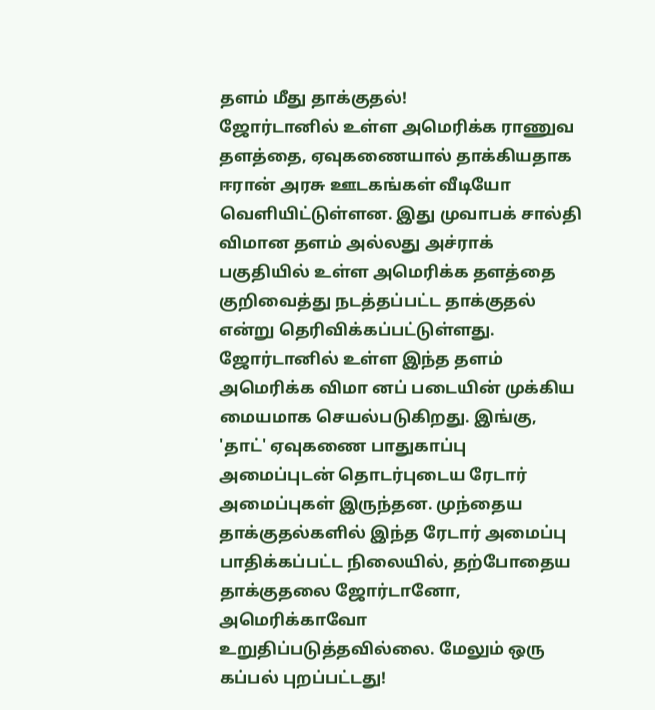தளம் மீது தாக்குதல்!
ஜோர்டானில் உள்ள அமெரிக்க ராணுவ தளத்தை, ஏவுகணையால் தாக்கியதாக ஈரான் அரசு ஊடகங்கள் வீடியோ வெளியிட்டுள்ளன. இது முவாபக் சால்தி விமான தளம் அல்லது அச்ராக் பகுதியில் உள்ள அமெரிக்க தளத்தை குறிவைத்து நடத்தப்பட்ட தாக்குதல் என்று தெரிவிக்கப்பட்டுள்ளது. ஜோர்டானில் உள்ள இந்த தளம் அமெரிக்க விமா னப் படையின் முக்கிய மையமாக செயல்படுகிறது. இங்கு, 'தாட்' ஏவுகணை பாதுகாப்பு அமைப்புடன் தொடர்புடைய ரேடார் அமைப்புகள் இருந்தன. முந்தைய தாக்குதல்களில் இந்த ரேடார் அமைப்பு பாதிக்கப்பட்ட நிலையில், தற்போதைய தாக்குதலை ஜோர்டானோ, அமெரிக்காவோ உறுதிப்படுத்தவில்லை. மேலும் ஒரு கப்பல் புறப்பட்டது!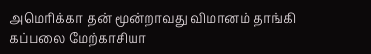அமெரிக்கா தன் மூன்றாவது விமானம் தாங்கி கப்பலை மேற்காசியா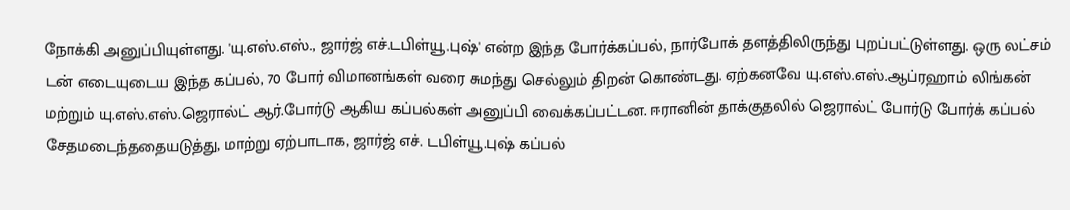நோக்கி அனுப்பியுள்ளது. 'யு.எஸ்.எஸ்., ஜார்ஜ் எச்.டபிள்யூ.புஷ்' என்ற இந்த போர்க்கப்பல், நார்போக் தளத்திலிருந்து புறப்பட்டுள்ளது. ஒரு லட்சம் டன் எடையுடைய இந்த கப்பல், 70 போர் விமானங்கள் வரை சுமந்து செல்லும் திறன் கொண்டது. ஏற்கனவே யு.எஸ்.எஸ்.ஆப்ரஹாம் லிங்கன் மற்றும் யு.எஸ்.எஸ்.ஜெரால்ட் ஆர்.போர்டு ஆகிய கப்பல்கள் அனுப்பி வைக்கப்பட்டன. ஈரானின் தாக்குதலில் ஜெரால்ட் போர்டு போர்க் கப்பல் சேதமடைந்ததையடுத்து, மாற்று ஏற்பாடாக, ஜார்ஜ் எச். டபிள்யூ.புஷ் கப்பல்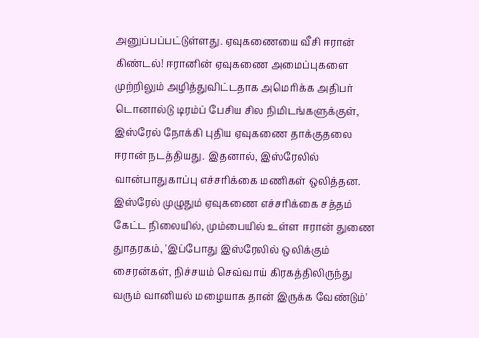அனுப்பப்பட்டுள்ளது. ஏவுகணையை வீசி ஈரான் கிண்டல்! ஈரானின் ஏவுகணை அமைப்புகளை முற்றிலும் அழித்துவிட்டதாக அமெரிக்க அதிபர் டொனால்டு டிரம்ப் பேசிய சில நிமிடங்களுக்குள், இஸ்ரேல் நோக்கி புதிய ஏவுகணை தாக்குதலை ஈரான் நடத்தியது. இதனால், இஸ்ரேலில் வான்பாதுகாப்பு எச்சரிக்கை மணிகள் ஒலித்தன. இஸ்ரேல் முழுதும் ஏவுகணை எச்சரிக்கை சத்தம் கேட்ட நிலையில், மும்பையில் உள்ள ஈரான் துணை துாதரகம், 'இப்போது இஸ்ரேலில் ஒலிக்கும் சைரன்கள், நிச்சயம் செவ்வாய் கிரகத்திலிருந்து வரும் வானியல் மழையாக தான் இருக்க வேண்டும்'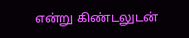என்று கிண்டலுடன்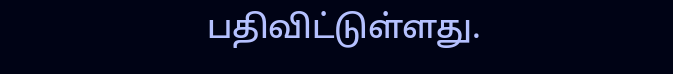பதிவிட்டுள்ளது.